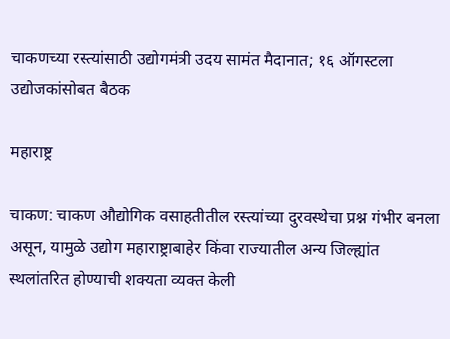चाकणच्या रस्त्यांसाठी उद्योगमंत्री उदय सामंत मैदानात; १६ ऑगस्टला उद्योजकांसोबत बैठक

महाराष्ट्र

चाकण: चाकण औद्योगिक वसाहतीतील रस्त्यांच्या दुरवस्थेचा प्रश्न गंभीर बनला असून, यामुळे उद्योग महाराष्ट्राबाहेर किंवा राज्यातील अन्य जिल्ह्यांत स्थलांतरित होण्याची शक्यता व्यक्त केली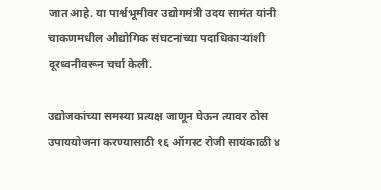जात आहे. या पार्श्वभूमीवर उद्योगमंत्री उदय सामंत यांनी चाकणमधील औद्योगिक संघटनांच्या पदाधिकाऱ्यांशी दूरध्वनीवरून चर्चा केली.

उद्योजकांच्या समस्या प्रत्यक्ष जाणून घेऊन त्यावर ठोस उपाययोजना करण्यासाठी १६ ऑगस्ट रोजी सायंकाळी ४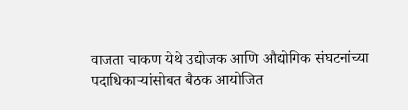वाजता चाकण येथे उद्योजक आणि औद्योगिक संघटनांच्या पदाधिकाऱ्यांसोबत बैठक आयोजित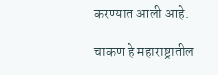करण्यात आली आहे.

चाकण हे महाराष्ट्रातील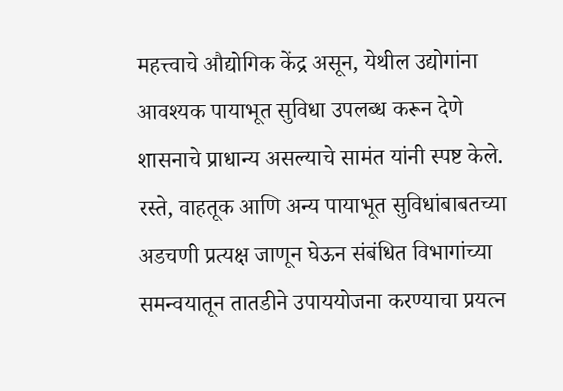महत्त्वाचे औद्योगिक केंद्र असून, येथील उद्योगांना आवश्यक पायाभूत सुविधा उपलब्ध करून देणे शासनाचे प्राधान्य असल्याचे सामंत यांनी स्पष्ट केले. रस्ते, वाहतूक आणि अन्य पायाभूत सुविधांबाबतच्या अडचणी प्रत्यक्ष जाणून घेऊन संबंधित विभागांच्या समन्वयातून तातडीने उपाययोजना करण्याचा प्रयत्न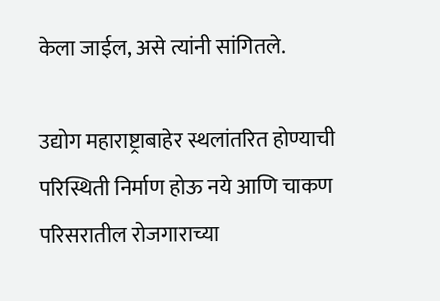केला जाईल, असे त्यांनी सांगितले.

उद्योग महाराष्ट्राबाहेर स्थलांतरित होण्याची परिस्थिती निर्माण होऊ नये आणि चाकण परिसरातील रोजगाराच्या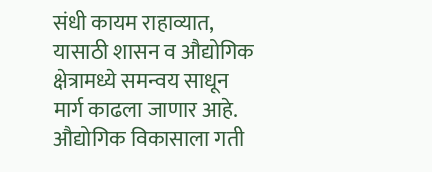संधी कायम राहाव्यात, यासाठी शासन व औद्योगिक क्षेत्रामध्ये समन्वय साधून मार्ग काढला जाणार आहे. औद्योगिक विकासाला गती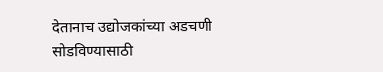देतानाच उद्योजकांच्या अडचणी सोडविण्यासाठी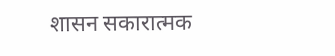शासन सकारात्मक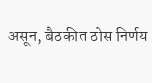असून, बैठकीत ठोस निर्णय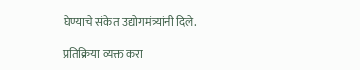घेण्याचे संकेत उद्योगमंत्र्यांनी दिले.

प्रतिक्रिया व्यक्त करा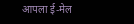आपला ई-मेल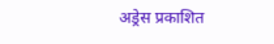अड्रेस प्रकाशित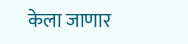केला जाणार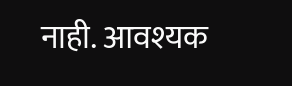नाही. आवश्यक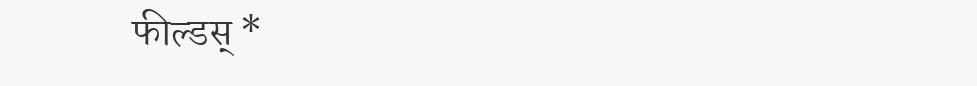फील्डस् *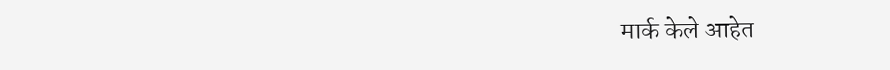मार्क केले आहेत